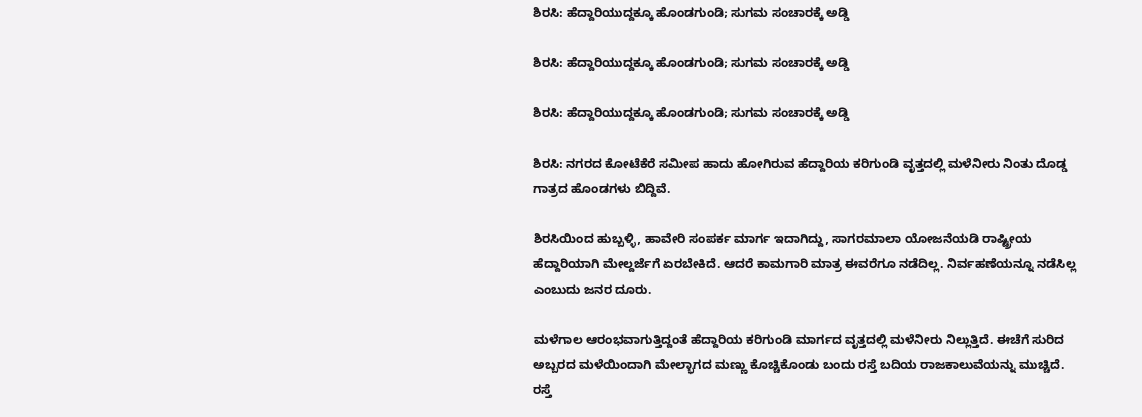ಶಿರಸಿ: ಹೆದ್ದಾರಿಯುದ್ದಕ್ಕೂ ಹೊಂಡಗುಂಡಿ; ಸುಗಮ ಸಂಚಾರಕ್ಕೆ ಅಡ್ಡಿ

ಶಿರಸಿ: ಹೆದ್ದಾರಿಯುದ್ದಕ್ಕೂ ಹೊಂಡಗುಂಡಿ; ಸುಗಮ ಸಂಚಾರಕ್ಕೆ ಅಡ್ಡಿ

ಶಿರಸಿ: ಹೆದ್ದಾರಿಯುದ್ದಕ್ಕೂ ಹೊಂಡಗುಂಡಿ; ಸುಗಮ ಸಂಚಾರಕ್ಕೆ ಅಡ್ಡಿ

ಶಿರಸಿ: ನಗರದ ಕೋಟೆಕೆರೆ ಸಮೀಪ ಹಾದು ಹೋಗಿರುವ ಹೆದ್ದಾರಿಯ ಕರಿಗುಂಡಿ ವೃತ್ತದಲ್ಲಿ ಮಳೆನೀರು ನಿಂತು ದೊಡ್ಡ ಗಾತ್ರದ ಹೊಂಡಗಳು ಬಿದ್ದಿವೆ.

ಶಿರಸಿಯಿಂದ ಹುಬ್ಬಳ್ಳಿ, ಹಾವೇರಿ ಸಂಪರ್ಕ ಮಾರ್ಗ ಇದಾಗಿದ್ದು, ಸಾಗರಮಾಲಾ ಯೋಜನೆಯಡಿ ರಾಷ್ಟ್ರೀಯ ಹೆದ್ದಾರಿಯಾಗಿ ಮೇಲ್ದರ್ಜೆಗೆ ಏರಬೇಕಿದೆ. ಆದರೆ ಕಾಮಗಾರಿ ಮಾತ್ರ ಈವರೆಗೂ ನಡೆದಿಲ್ಲ. ನಿರ್ವಹಣೆಯನ್ನೂ ನಡೆಸಿಲ್ಲ ಎಂಬುದು ಜನರ ದೂರು.

ಮಳೆಗಾಲ ಆರಂಭವಾಗುತ್ತಿದ್ದಂತೆ ಹೆದ್ದಾರಿಯ ಕರಿಗುಂಡಿ ಮಾರ್ಗದ ವೃತ್ತದಲ್ಲಿ ಮಳೆನೀರು ನಿಲ್ಲುತ್ತಿದೆ. ಈಚೆಗೆ ಸುರಿದ ಅಬ್ಬರದ ಮಳೆಯಿಂದಾಗಿ ಮೇಲ್ಭಾಗದ ಮಣ್ಣು ಕೊಚ್ಚಿಕೊಂಡು ಬಂದು ರಸ್ತೆ ಬದಿಯ ರಾಜಕಾಲುವೆಯನ್ನು ಮುಚ್ಚಿದೆ. ರಸ್ತೆ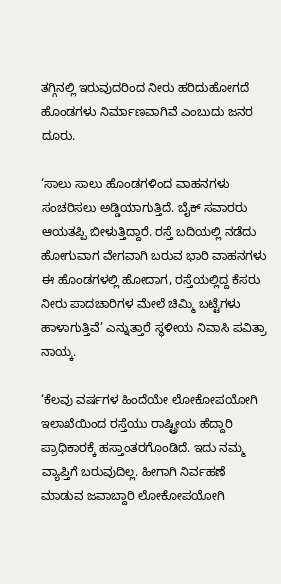ತಗ್ಗಿನಲ್ಲಿ ಇರುವುದರಿಂದ ನೀರು ಹರಿದುಹೋಗದೆ ಹೊಂಡಗಳು ನಿರ್ಮಾಣವಾಗಿವೆ ಎಂಬುದು ಜನರ ದೂರು.

‘ಸಾಲು ಸಾಲು ಹೊಂಡಗಳಿಂದ ವಾಹನಗಳು ಸಂಚರಿಸಲು ಅಡ್ಡಿಯಾಗುತ್ತಿದೆ. ಬೈಕ್ ಸವಾರರು ಆಯತಪ್ಪಿ ಬೀಳುತ್ತಿದ್ದಾರೆ. ರಸ್ತೆ ಬದಿಯಲ್ಲಿ ನಡೆದು ಹೋಗುವಾಗ ವೇಗವಾಗಿ ಬರುವ ಭಾರಿ ವಾಹನಗಳು ಈ ಹೊಂಡಗಳಲ್ಲಿ ಹೋದಾಗ, ರಸ್ತೆಯಲ್ಲಿದ್ದ ಕೆಸರು ನೀರು ಪಾದಚಾರಿಗಳ ಮೇಲೆ ಚಿಮ್ಮಿ ಬಟ್ಟೆಗಳು ಹಾಳಾಗುತ್ತಿವೆ’ ಎನ್ನುತ್ತಾರೆ ಸ್ಥಳೀಯ ನಿವಾಸಿ ಪವಿತ್ರಾ ನಾಯ್ಕ.

‘ಕೆಲವು ವರ್ಷಗಳ ಹಿಂದೆಯೇ ಲೋಕೋಪಯೋಗಿ ಇಲಾಖೆಯಿಂದ ರಸ್ತೆಯು ರಾಷ್ಟ್ರೀಯ ಹೆದ್ದಾರಿ ಪ್ರಾಧಿಕಾರಕ್ಕೆ ಹಸ್ತಾಂತರಗೊಂಡಿದೆ. ಇದು ನಮ್ಮ ವ್ಯಾಪ್ತಿಗೆ ಬರುವುದಿಲ್ಲ. ಹೀಗಾಗಿ ನಿರ್ವಹಣೆ ಮಾಡುವ ಜವಾಬ್ದಾರಿ ಲೋಕೋಪಯೋಗಿ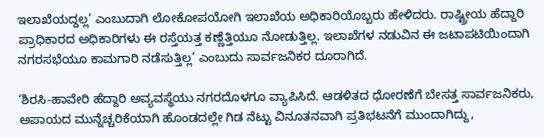ಇಲಾಖೆಯದ್ದಲ್ಲ’ ಎಂಬುದಾಗಿ ಲೋಕೋಪಯೋಗಿ ಇಲಾಖೆಯ ಅಧಿಕಾರಿಯೊಬ್ಬರು ಹೇಳಿದರು. ರಾಷ್ಟ್ರೀಯ ಹೆದ್ದಾರಿ ಪ್ರಾಧಿಕಾರದ ಅಧಿಕಾರಿಗಳು ಈ ರಸ್ತೆಯತ್ತ ಕಣ್ಣೆತ್ತಿಯೂ ನೋಡುತ್ತಿಲ್ಲ. ಇಲಾಖೆಗಳ ನಡುವಿನ ಈ ಜಟಾಪಟಿಯಿಂದಾಗಿ ನಗರಸಭೆಯೂ ಕಾಮಗಾರಿ ನಡೆಸುತ್ತಿಲ್ಲ’ ಎಂಬುದು ಸಾರ್ವಜನಿಕರ ದೂರಾಗಿದೆ.

‘ಶಿರಸಿ-ಹಾವೇರಿ ಹೆದ್ದಾರಿ ಅವ್ಯವಸ್ಥೆಯು ನಗರದೊಳಗೂ ವ್ಯಾಪಿಸಿದೆ. ಆಡಳಿತದ ಧೋರಣೆಗೆ ಬೇಸತ್ತ ಸಾರ್ವಜನಿಕರು, ಅಪಾಯದ ಮುನ್ನೆಚ್ಚರಿಕೆಯಾಗಿ ಹೊಂಡದಲ್ಲೇ ಗಿಡ ನೆಟ್ಟು ವಿನೂತನವಾಗಿ ಪ್ರತಿಭಟನೆಗೆ ಮುಂದಾಗಿದ್ದು,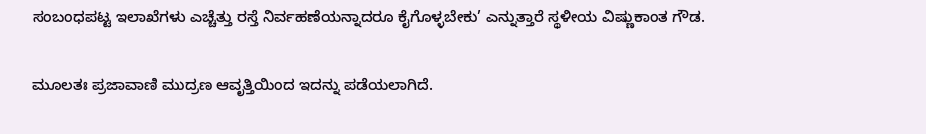ಸಂಬಂಧಪಟ್ಟ ಇಲಾಖೆಗಳು ಎಚ್ಚೆತ್ತು ರಸ್ತೆ ನಿರ್ವಹಣೆಯನ್ನಾದರೂ ಕೈಗೊಳ್ಳಬೇಕು’ ಎನ್ನುತ್ತಾರೆ ಸ್ಥಳೀಯ ವಿಷ್ಣುಕಾಂತ ಗೌಡ.

ಮೂಲತಃ ಪ್ರಜಾವಾಣಿ ಮುದ್ರಣ ಆವೃತ್ತಿಯಿಂದ ಇದನ್ನು ಪಡೆಯಲಾಗಿದೆ.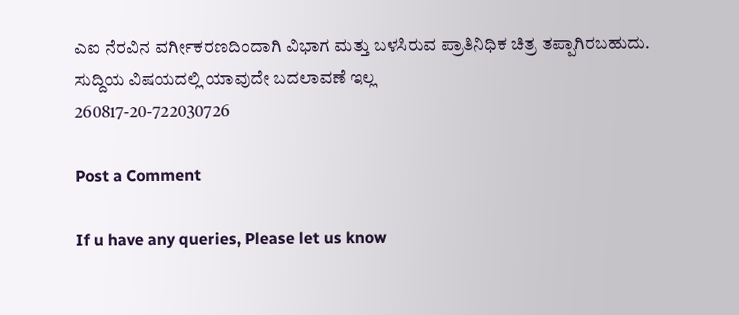ಎಐ ನೆರವಿನ ವರ್ಗೀಕರಣದಿಂದಾಗಿ ವಿಭಾಗ ಮತ್ತು ಬಳಸಿರುವ ಪ್ರಾತಿನಿಧಿಕ ಚಿತ್ರ ತಪ್ಪಾಗಿರಬಹುದು. ಸುದ್ದಿಯ ವಿಷಯದಲ್ಲಿ ಯಾವುದೇ ಬದಲಾವಣೆ ಇಲ್ಲ
260817-20-722030726

Post a Comment

If u have any queries, Please let us know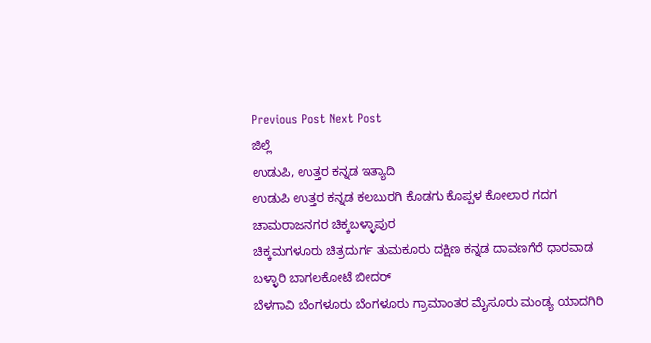Previous Post Next Post
ಜಿಲ್ಲೆ
ಉಡುಪಿ, ಉತ್ತರ ಕನ್ನಡ ಇತ್ಯಾದಿ
ಉಡುಪಿ ಉತ್ತರ ಕನ್ನಡ ಕಲಬುರಗಿ ಕೊಡಗು ಕೊಪ್ಪಳ ಕೋಲಾರ ಗದಗ ಚಾಮರಾಜನಗರ ಚಿಕ್ಕಬಳ್ಳಾಪುರ
ಚಿಕ್ಕಮಗಳೂರು ಚಿತ್ರದುರ್ಗ ತುಮಕೂರು ದಕ್ಷಿಣ ಕನ್ನಡ ದಾವಣಗೆರೆ ಧಾರವಾಡ ಬಳ್ಳಾರಿ ಬಾಗಲಕೋಟೆ ಬೀದರ್
ಬೆಳಗಾವಿ ಬೆಂಗಳೂರು ಬೆಂಗಳೂರು ಗ್ರಾಮಾಂತರ ಮೈಸೂರು ಮಂಡ್ಯ ಯಾದಗಿರಿ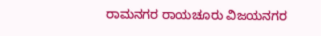ರಾಮನಗರ ರಾಯಚೂರು ವಿಜಯನಗರ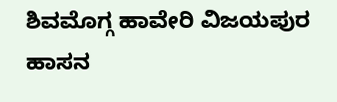ಶಿವಮೊಗ್ಗ ಹಾವೇರಿ ವಿಜಯಪುರ ಹಾಸನ